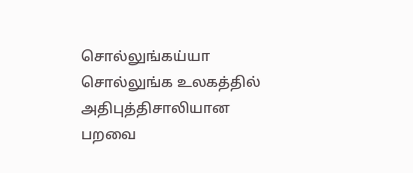சொல்லுங்கய்யா சொல்லுங்க உலகத்தில் அதிபுத்திசாலியான பறவை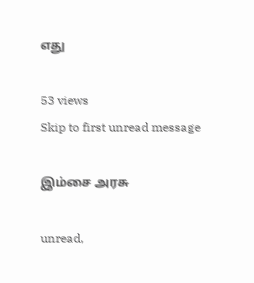எது

53 views
Skip to first unread message

இம்சை அரசு

unread,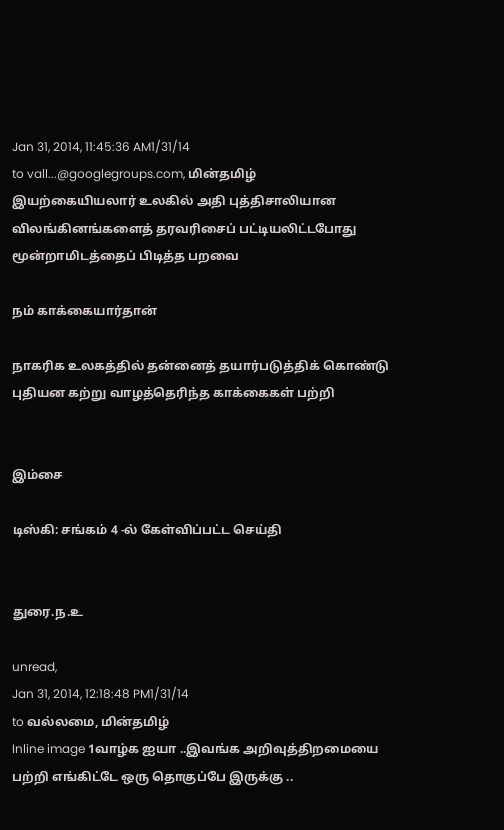Jan 31, 2014, 11:45:36 AM1/31/14
to vall...@googlegroups.com, மின்தமிழ்
இயற்கையியலார் உலகில் அதி புத்திசாலியான விலங்கினங்களைத் தரவரிசைப் பட்டியலிட்டபோது மூன்றாமிடத்தைப் பிடித்த பறவை

நம் காக்கையார்தான்

நாகரிக உலகத்தில் தன்னைத் தயார்படுத்திக் கொண்டு புதியன கற்று வாழத்தெரிந்த காக்கைகள் பற்றி


இம்சை

டிஸ்கி: சங்கம் 4 -ல் கேள்விப்பட்ட செய்தி


துரை.ந.உ

unread,
Jan 31, 2014, 12:18:48 PM1/31/14
to வல்லமை, மின்தமிழ்
Inline image 1வாழ்க ஐயா ..இவங்க அறிவுத்திறமையை பற்றி எங்கிட்டே ஒரு தொகுப்பே இருக்கு ..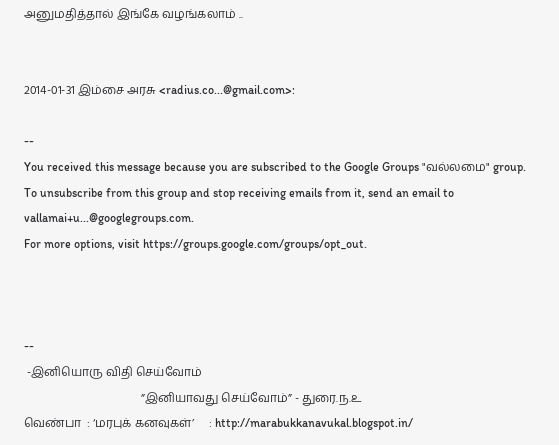அனுமதித்தால் இங்கே வழங்கலாம் ..


2014-01-31 இம்சை அரசு <radius.co...@gmail.com>:

--
You received this message because you are subscribed to the Google Groups "வல்லமை" group.
To unsubscribe from this group and stop receiving emails from it, send an email to vallamai+u...@googlegroups.com.
For more options, visit https://groups.google.com/groups/opt_out.



--
 -இனியொரு விதி செய்வோம்
                                        ”இனியாவது செய்வோம்” - துரை.ந.உ
வெண்பா  : ‘மரபுக் கனவுகள்’     : http://marabukkanavukal.blogspot.in/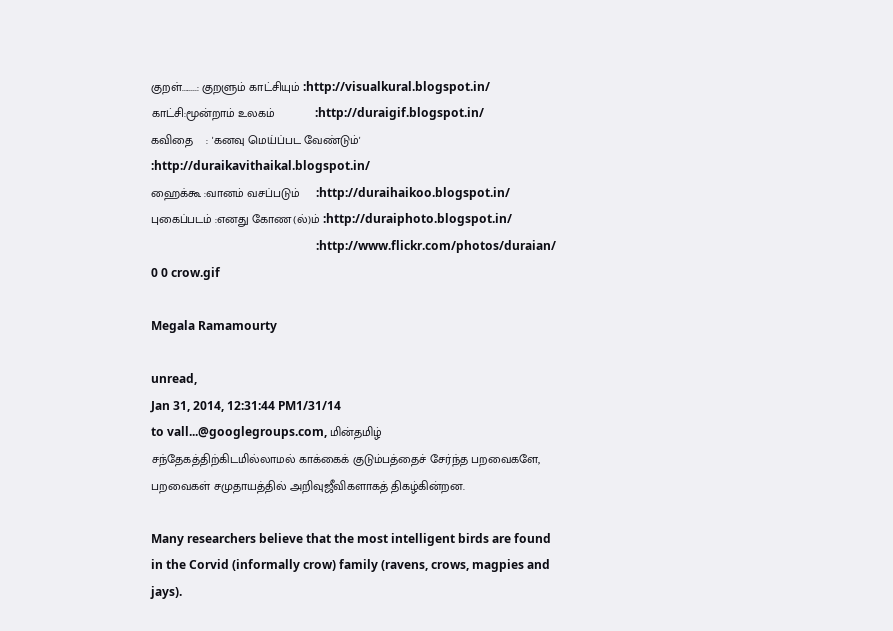குறள்........: குறளும் காட்சியும் :http://visualkural.blogspot.in/
காட்சி:மூன்றாம் உலகம்            :http://duraigif.blogspot.in/
கவிதை    : 'கனவு மெய்ப்பட வேண்டும்' :http://duraikavithaikal.blogspot.in/
ஹைக்கூ :வானம் வசப்படும்     :http://duraihaikoo.blogspot.in/
புகைப்படம் :எனது கோண(ல்)ம் :http://duraiphoto.blogspot.in/
                                                       :http://www.flickr.com/photos/duraian/
0 0 crow.gif

Megala Ramamourty

unread,
Jan 31, 2014, 12:31:44 PM1/31/14
to vall...@googlegroups.com, மின்தமிழ்
சந்தேகத்திற்கிடமில்லாமல் காக்கைக் குடும்பத்தைச் சேர்ந்த பறவைகளே, பறவைகள் சமுதாயத்தில் அறிவுஜீவிகளாகத் திகழ்கின்றன.

Many researchers believe that the most intelligent birds are found in the Corvid (informally crow) family (ravens, crows, magpies and jays).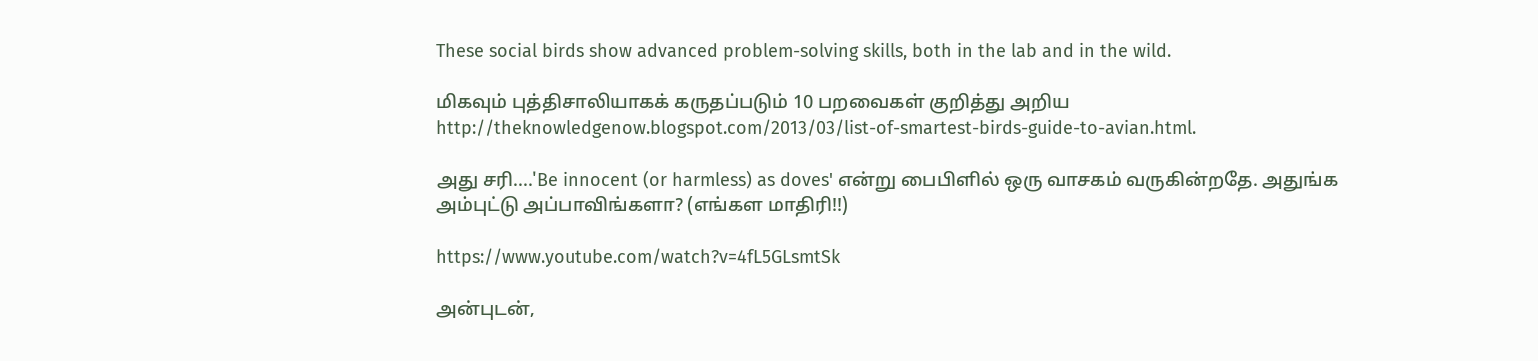These social birds show advanced problem-solving skills, both in the lab and in the wild.

மிகவும் புத்திசாலியாகக் கருதப்படும் 10 பறவைகள் குறித்து அறிய http://theknowledgenow.blogspot.com/2013/03/list-of-smartest-birds-guide-to-avian.html.

அது சரி....'Be innocent (or harmless) as doves' என்று பைபிளில் ஒரு வாசகம் வருகின்றதே. அதுங்க அம்புட்டு அப்பாவிங்களா? (எங்கள மாதிரி!!)

https://www.youtube.com/watch?v=4fL5GLsmtSk

அன்புடன்,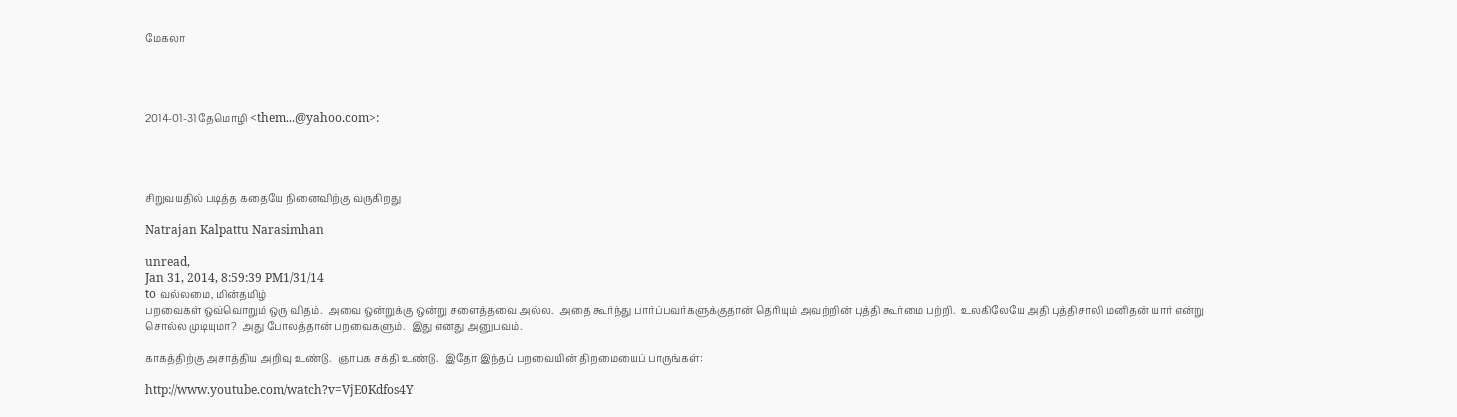மேகலா




2014-01-31 தேமொழி <them...@yahoo.com>:




சிறுவயதில் படித்த கதையே நினைவிற்கு வருகிறது

Natrajan Kalpattu Narasimhan

unread,
Jan 31, 2014, 8:59:39 PM1/31/14
to வல்லமை, மின்தமிழ்
பறவைகள் ஒவ்வொறும் ஒரு விதம்.  அவை ஒன்றுக்கு ஒன்று சளைத்தவை அல்ல.  அதை கூர்ந்து பார்ப்பவர்களுக்குதான் தெரியும் அவற்றின் புத்தி கூர்மை பற்றி.  உலகிலேயே அதி புத்திசாலி மனிதன் யார் என்று சொல்ல முடியுமா?  அது போலத்தான் பறவைகளும்.  இது எனது அனுபவம்.

காகத்திற்கு அசாத்திய அறிவு உண்டு.  ஞாபக சக்தி உண்டு.  இதோ இந்தப் பறவையின் திறமையைப் பாருங்கள்:

http://www.youtube.com/watch?v=VjE0Kdfos4Y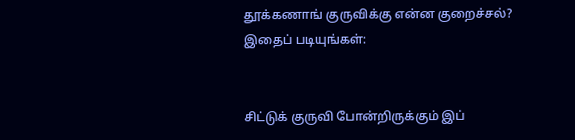தூக்கணாங் குருவிக்கு என்ன குறைச்சல்?  இதைப் படியுங்கள்:


சிட்டுக் குருவி போன்றிருக்கும் இப்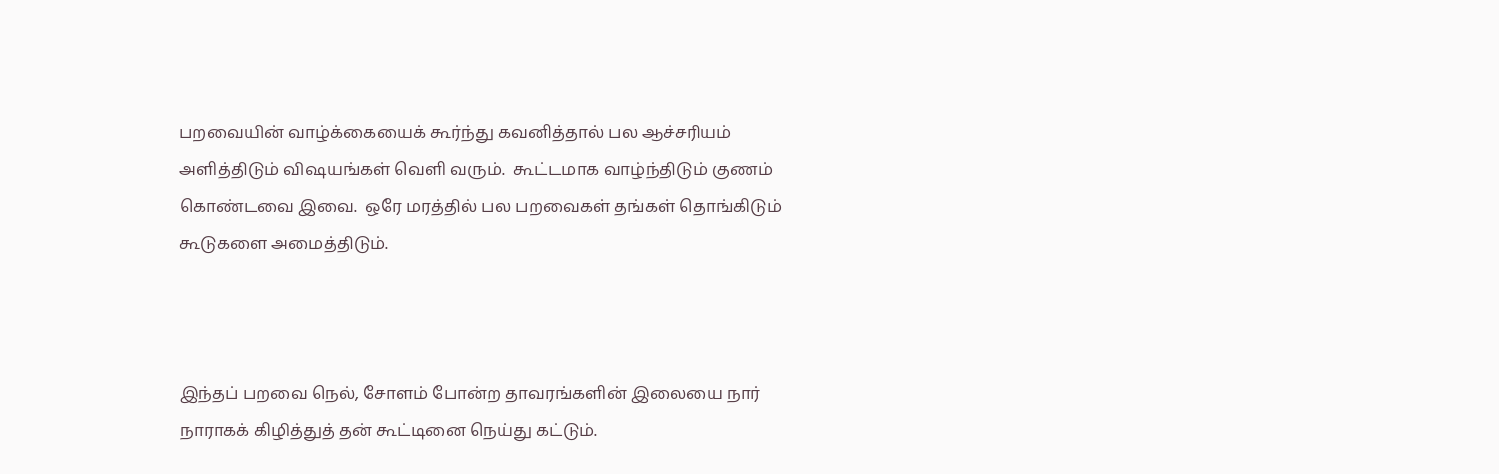பறவையின் வாழ்க்கையைக் கூர்ந்து கவனித்தால் பல ஆச்சரியம் அளித்திடும் விஷயங்கள் வெளி வரும்.  கூட்டமாக வாழ்ந்திடும் குணம் கொண்டவை இவை.  ஒரே மரத்தில் பல பறவைகள் தங்கள் தொங்கிடும் கூடுகளை அமைத்திடும்.



இந்தப் பறவை நெல், சோளம் போன்ற தாவரங்களின் இலையை நார் நாராகக் கிழித்துத் தன் கூட்டினை நெய்து கட்டும்.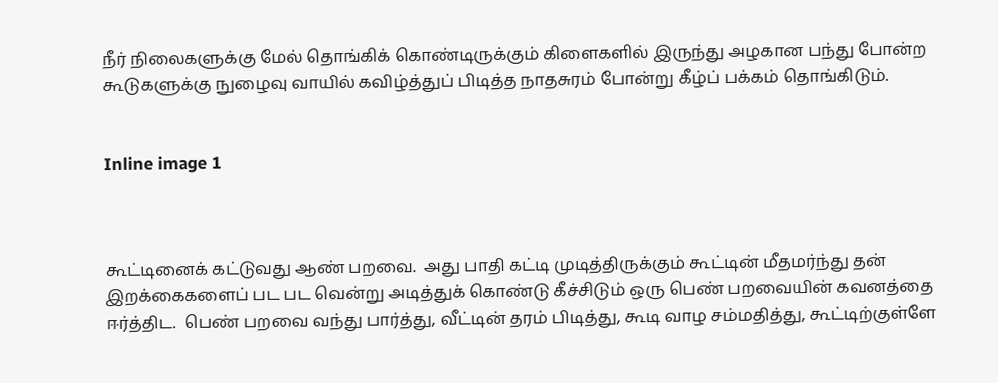நீர் நிலைகளுக்கு மேல் தொங்கிக் கொண்டிருக்கும் கிளைகளில் இருந்து அழகான பந்து போன்ற கூடுகளுக்கு நுழைவு வாயில் கவிழ்த்துப் பிடித்த நாதசுரம் போன்று கீழ்ப் பக்கம் தொங்கிடும்.


Inline image 1



கூட்டினைக் கட்டுவது ஆண் பறவை.  அது பாதி கட்டி முடித்திருக்கும் கூட்டின் மீதமர்ந்து தன் இறக்கைகளைப் பட பட வென்று அடித்துக் கொண்டு கீச்சிடும் ஒரு பெண் பறவையின் கவனத்தை ஈர்த்திட.  பெண் பறவை வந்து பார்த்து, வீட்டின் தரம் பிடித்து, கூடி வாழ சம்மதித்து, கூட்டிற்குள்ளே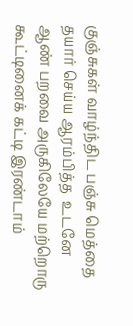குஞ்சுகள் வாழ்ந்திட பஞ்சு மெத்தை தயார் செய்ய ஆரம்பித்த  உடனே ஆண் பறவை அருகிலேயே மற்றொரு கூட்டினைக் கட்டி இரண்டாம்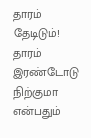தாரம் தேடிடும்!  தாரம் இரண்டோடு நிற்குமா என்பதும்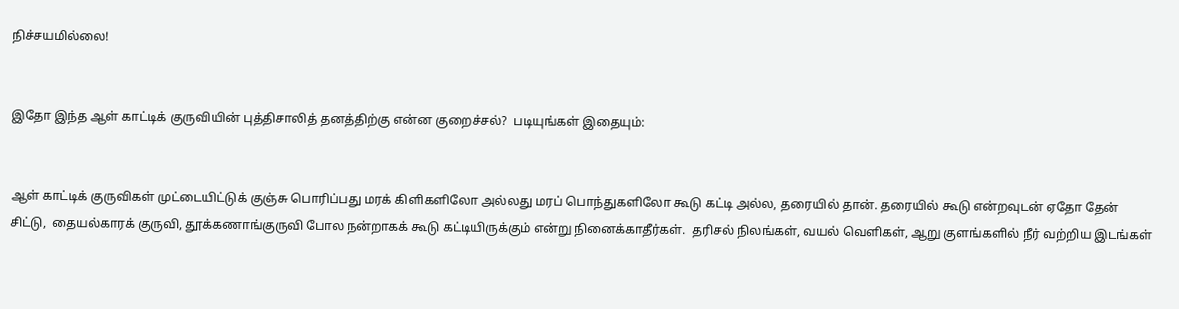நிச்சயமில்லை!


இதோ இந்த ஆள் காட்டிக் குருவியின் புத்திசாலித் தனத்திற்கு என்ன குறைச்சல்?  படியுங்கள் இதையும்:


ஆள் காட்டிக் குருவிகள் முட்டையிட்டுக் குஞ்சு பொரிப்பது மரக் கிளிகளிலோ அல்லது மரப் பொந்துகளிலோ கூடு கட்டி அல்ல, தரையில் தான். தரையில் கூடு என்றவுடன் ஏதோ தேன் சிட்டு,  தையல்காரக் குருவி, தூக்கணாங்குருவி போல நன்றாகக் கூடு கட்டியிருக்கும் என்று நினைக்காதீர்கள்.  தரிசல் நிலங்கள், வயல் வெளிகள், ஆறு குளங்களில் நீர் வற்றிய இடங்கள்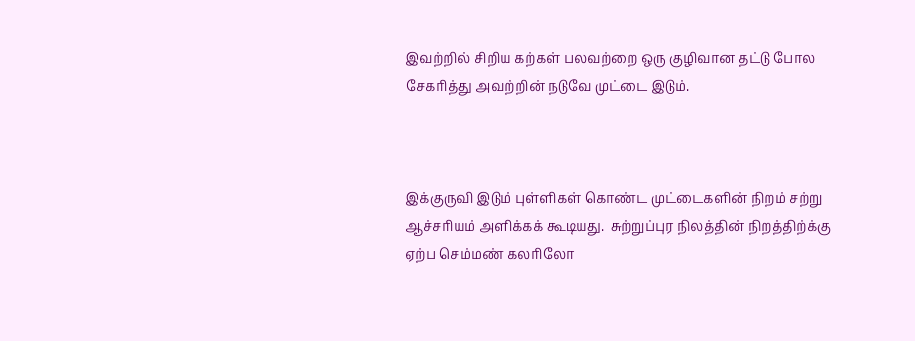இவற்றில் சிறிய கற்கள் பலவற்றை ஒரு குழிவான தட்டு போல சேகரித்து அவற்றின் நடுவே முட்டை இடும்.



இக்குருவி இடும் புள்ளிகள் கொண்ட முட்டைகளின் நிறம் சற்று ஆச்சரியம் அளிக்கக் கூடியது.  சுற்றுப்புர நிலத்தின் நிறத்திற்க்கு ஏற்ப செம்மண் கலரிலோ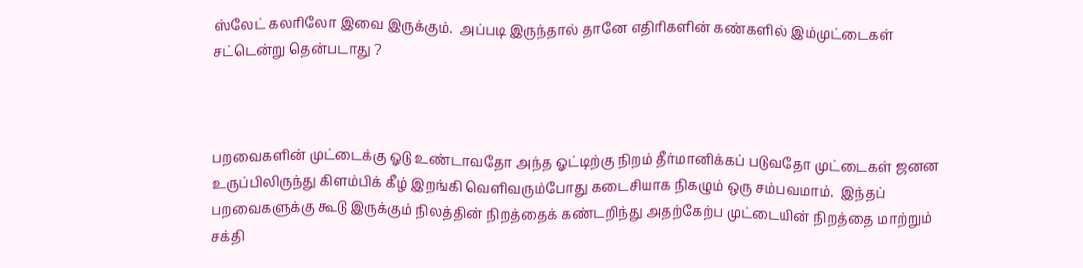ஸ்லேட் கலரிலோ இவை இருக்கும்.  அப்படி இருந்தால் தானே எதிரிகளின் கண்களில் இம்முட்டைகள் சட்டென்று தென்படாது ?



பறவைகளின் முட்டைக்கு ஓடு உண்டாவதோ அந்த ஓட்டிற்கு நிறம் தீர்மானிக்கப் படுவதோ முட்டைகள் ஜனன உருப்பிலிருந்து கிளம்பிக் கீழ் இறங்கி வெளிவரும்போது கடைசியாக நிகழும் ஒரு சம்பவமாம்.  இந்தப் பறவைகளுக்கு கூடு இருக்கும் நிலத்தின் நிறத்தைக் கண்டறிந்து அதற்கேற்ப முட்டையின் நிறத்தை மாற்றும் சக்தி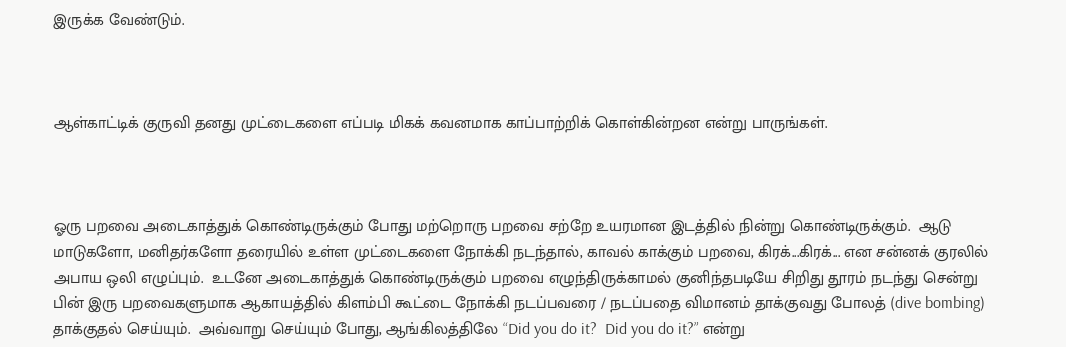இருக்க வேண்டும்.



ஆள்காட்டிக் குருவி தனது முட்டைகளை எப்படி மிகக் கவனமாக காப்பாற்றிக் கொள்கின்றன என்று பாருங்கள்.



ஓரு பறவை அடைகாத்துக் கொண்டிருக்கும் போது மற்றொரு பறவை சற்றே உயரமான இடத்தில் நின்று கொண்டிருக்கும்.  ஆடு மாடுகளோ, மனிதர்களோ தரையில் உள்ள முட்டைகளை நோக்கி நடந்தால், காவல் காக்கும் பறவை, கிரக்...கிரக்... என சன்னக் குரலில் அபாய ஒலி எழுப்பும்.  உடனே அடைகாத்துக் கொண்டிருக்கும் பறவை எழுந்திருக்காமல் குனிந்தபடியே சிறிது தூரம் நடந்து சென்று பின் இரு பறவைகளுமாக ஆகாயத்தில் கிளம்பி கூட்டை நோக்கி நடப்பவரை / நடப்பதை விமானம் தாக்குவது போலத் (dive bombing) தாக்குதல் செய்யும்.  அவ்வாறு செய்யும் போது, ஆங்கிலத்திலே “Did you do it?  Did you do it?” என்று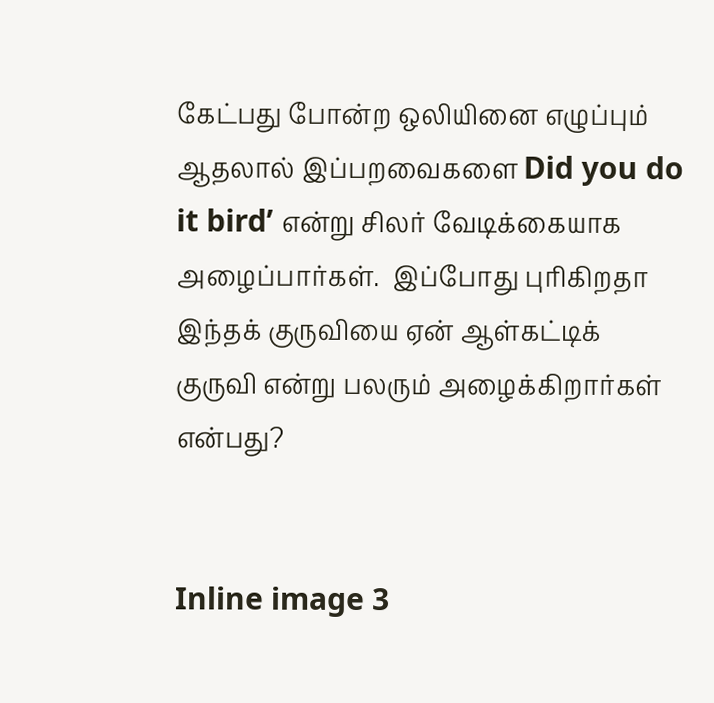கேட்பது போன்ற ஒலியினை எழுப்பும் ஆதலால் இப்பறவைகளை Did you do it bird’ என்று சிலர் வேடிக்கையாக அழைப்பார்கள்.  இப்போது புரிகிறதா இந்தக் குருவியை ஏன் ஆள்கட்டிக் குருவி என்று பலரும் அழைக்கிறார்கள் என்பது?


Inline image 3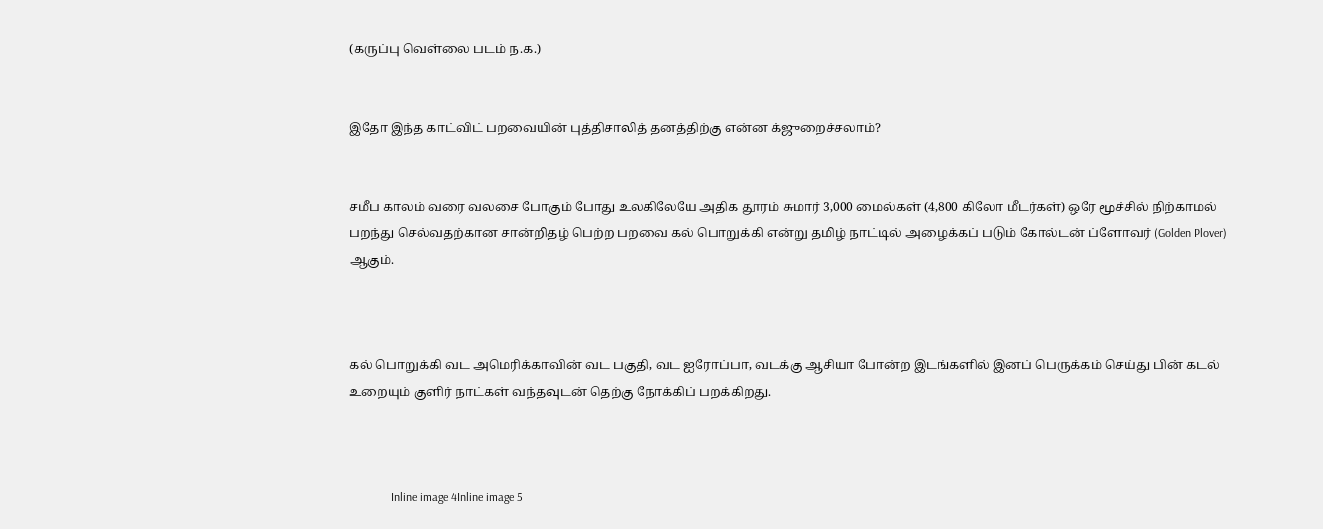(கருப்பு வெள்லை படம் ந.க.)


இதோ இந்த காட்விட் பறவையின் புத்திசாலித் தனத்திற்கு என்ன க்ஜுறைச்சலாம்?


சமீப காலம் வரை வலசை போகும் போது உலகிலேயே அதிக தூரம் சுமார் 3,000 மைல்கள் (4,800 கிலோ மீடர்கள்) ஒரே மூச்சில் நிற்காமல் பறந்து செல்வதற்கான சான்றிதழ் பெற்ற பறவை கல் பொறுக்கி என்று தமிழ் நாட்டில் அழைக்கப் படும் கோல்டன் ப்ளோவர் (Golden Plover) ஆகும்.



கல் பொறுக்கி வட அமெரிக்காவின் வட பகுதி, வட ஐரோப்பா, வடக்கு ஆசியா போன்ற இடங்களில் இனப் பெருக்கம் செய்து பின் கடல் உறையும் குளிர் நாட்கள் வந்தவுடன் தெற்கு நோக்கிப் பறக்கிறது.



              Inline image 4Inline image 5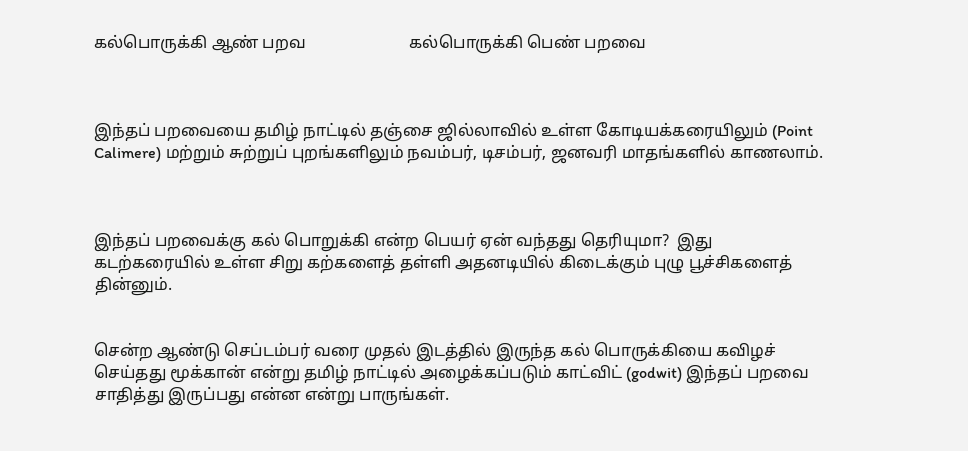கல்பொருக்கி ஆண் பறவ                         கல்பொருக்கி பெண் பறவை



இந்தப் பறவையை தமிழ் நாட்டில் தஞ்சை ஜில்லாவில் உள்ள கோடியக்கரையிலும் (Point Calimere) மற்றும் சுற்றுப் புறங்களிலும் நவம்பர், டிசம்பர், ஜனவரி மாதங்களில் காணலாம்.



இந்தப் பறவைக்கு கல் பொறுக்கி என்ற பெயர் ஏன் வந்தது தெரியுமா?  இது கடற்கரையில் உள்ள சிறு கற்களைத் தள்ளி அதனடியில் கிடைக்கும் புழு பூச்சிகளைத் தின்னும்.


சென்ற ஆண்டு செப்டம்பர் வரை முதல் இடத்தில் இருந்த கல் பொருக்கியை கவிழச் செய்தது மூக்கான் என்று தமிழ் நாட்டில் அழைக்கப்படும் காட்விட் (godwit) இந்தப் பறவை சாதித்து இருப்பது என்ன என்று பாருங்கள்.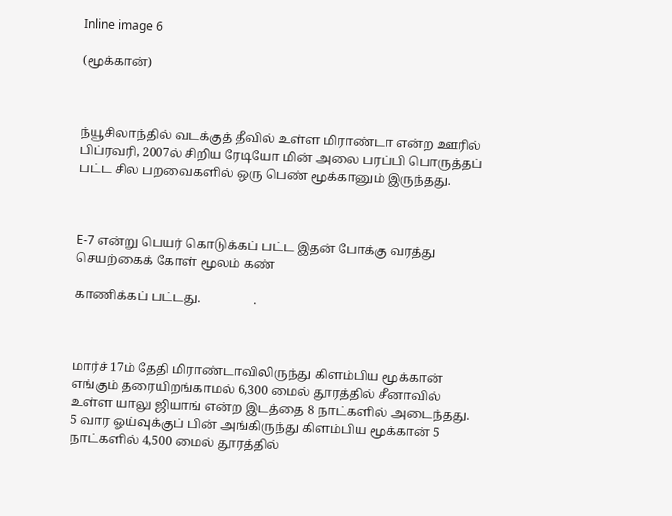Inline image 6

(மூக்கான்)



ந்யூசிலாந்தில் வடக்குத் தீவில் உள்ள மிராண்டா என்ற ஊரில் பிப்ரவரி, 2007ல் சிறிய ரேடியோ மின் அலை பரப்பி பொருத்தப் பட்ட சில பறவைகளில் ஒரு பெண் மூக்கானும் இருந்தது.



E-7 என்று பெயர் கொடுக்கப் பட்ட இதன் போக்கு வரத்து செயற்கைக் கோள் மூலம் கண்

காணிக்கப் பட்டது.                 .



மார்ச் 17ம் தேதி மிராண்டாவிலிருந்து கிளம்பிய மூக்கான் எங்கும் தரையிறங்காமல் 6,300 மைல் தூரத்தில் சீனாவில் உள்ள யாலு ஜியாங் என்ற இடத்தை 8 நாட்களில் அடைந்தது.  5 வார ஓய்வுக்குப் பின் அங்கிருந்து கிளம்பிய மூக்கான் 5 நாட்களில் 4,500 மைல் தூரத்தில்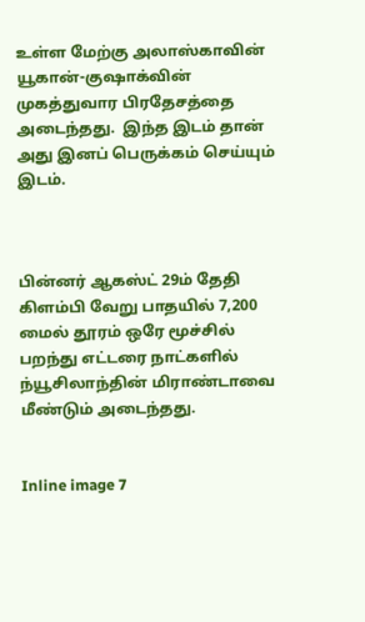உள்ள மேற்கு அலாஸ்காவின் யூகான்-குஷாக்வின் முகத்துவார பிரதேசத்தை அடைந்தது.  இந்த இடம் தான் அது இனப் பெருக்கம் செய்யும் இடம்.



பின்னர் ஆகஸ்ட் 29ம் தேதி கிளம்பி வேறு பாதயில் 7,200 மைல் தூரம் ஒரே மூச்சில் பறந்து எட்டரை நாட்களில் ந்யூசிலாந்தின் மிராண்டாவை மீண்டும் அடைந்தது.


Inline image 7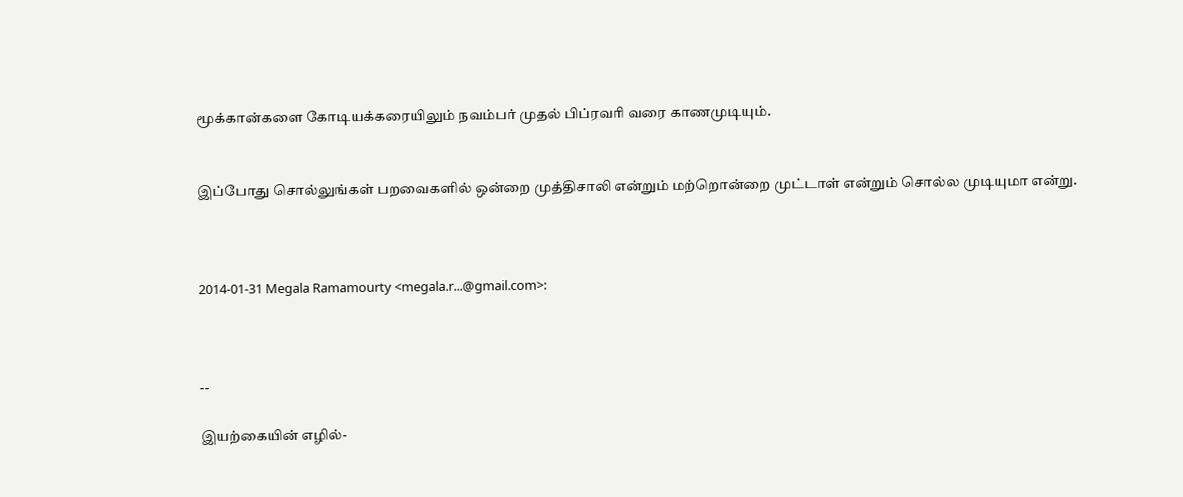மூக்கான்களை கோடியக்கரையிலும் நவம்பர் முதல் பிப்ரவரி வரை காணமுடியும்.


இப்போது சொல்லுங்கள் பறவைகளில் ஒன்றை முத்திசாலி என்றும் மற்றொன்றை முட்டாள் என்றும் சொல்ல முடியுமா என்று.



2014-01-31 Megala Ramamourty <megala.r...@gmail.com>:



--

இயற்கையின் எழில்-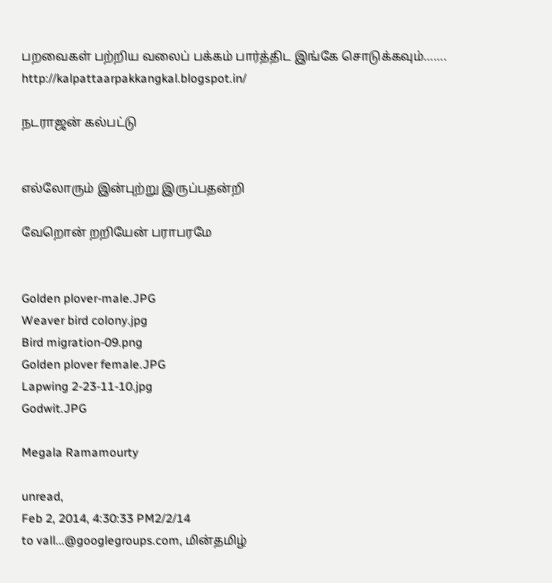பறவைகள் பற்றிய வலைப் பக்கம் பார்த்திட இங்கே சொடுக்கவும்……. http://kalpattaarpakkangkal.blogspot.in/

நடராஜன் கல்பட்டு


எல்லோரும் இன்புற்று இருப்பதன்றி

வேறொன் றறியேன் பராபரமே


Golden plover-male.JPG
Weaver bird colony.jpg
Bird migration-09.png
Golden plover female.JPG
Lapwing 2-23-11-10.jpg
Godwit.JPG

Megala Ramamourty

unread,
Feb 2, 2014, 4:30:33 PM2/2/14
to vall...@googlegroups.com, மின்தமிழ்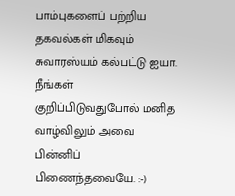பாம்புகளைப் பற்றிய தகவல்கள் மிகவும் சுவாரஸ்யம் கல்பட்டு ஐயா.
நீங்கள் குறிப்பிடுவதுபோல் மனித வாழ்விலும் அவை பின்னிப் பிணைந்தவையே. :-)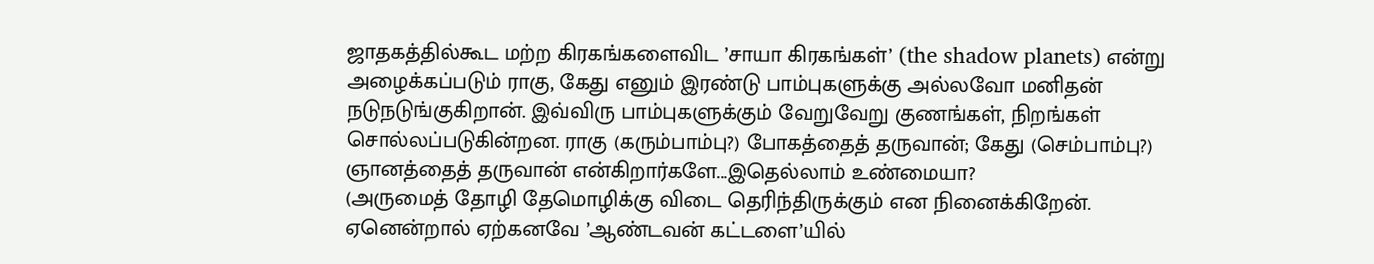ஜாதகத்தில்கூட மற்ற கிரகங்களைவிட ’சாயா கிரகங்கள்’ (the shadow planets) என்று அழைக்கப்படும் ராகு, கேது எனும் இரண்டு பாம்புகளுக்கு அல்லவோ மனிதன் நடுநடுங்குகிறான். இவ்விரு பாம்புகளுக்கும் வேறுவேறு குணங்கள், நிறங்கள் சொல்லப்படுகின்றன. ராகு (கரும்பாம்பு?) போகத்தைத் தருவான்; கேது (செம்பாம்பு?) ஞானத்தைத் தருவான் என்கிறார்களே...இதெல்லாம் உண்மையா?
(அருமைத் தோழி தேமொழிக்கு விடை தெரிந்திருக்கும் என நினைக்கிறேன். ஏனென்றால் ஏற்கனவே ’ஆண்டவன் கட்டளை’யில்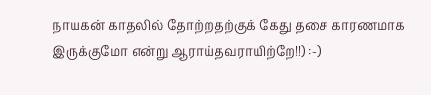நாயகன் காதலில் தோற்றதற்குக் கேது தசை காரணமாக இருக்குமோ என்று ஆராய்தவராயிற்றே!!) :-)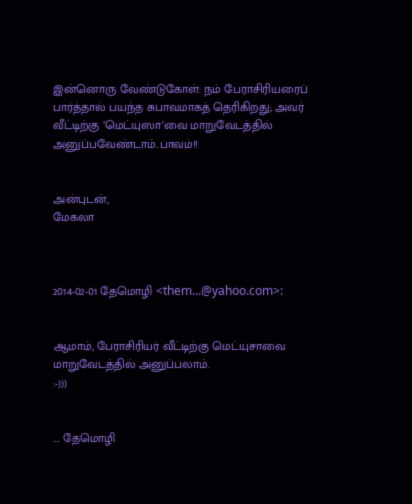இன்னொரு வேண்டுகோள்: நம் பேராசிரியரைப் பார்த்தால் பயந்த சுபாவமாகத் தெரிகிறது; அவர் வீட்டிற்கு ’மெட்யுஸா’வை மாறுவேடத்தில் அனுப்பவேண்டாம்..பாவம்!!


அன்புடன்,
மேகலா



2014-02-01 தேமொழி <them...@yahoo.com>:


ஆமாம், பேராசிரியர் வீட்டிற்கு மெட்யுசாவை மாறுவேடத்தில் அனுப்பலாம்.
:-)))


.... தேமொழி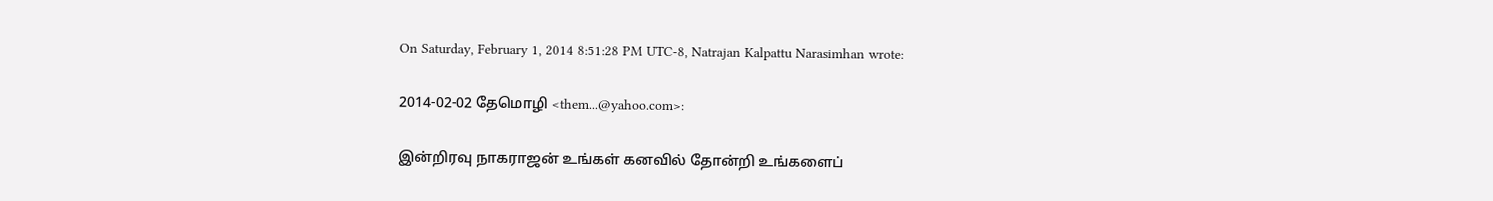On Saturday, February 1, 2014 8:51:28 PM UTC-8, Natrajan Kalpattu Narasimhan wrote:

2014-02-02 தேமொழி <them...@yahoo.com>:

இன்றிரவு நாகராஜன் உங்கள் கனவில் தோன்றி உங்களைப்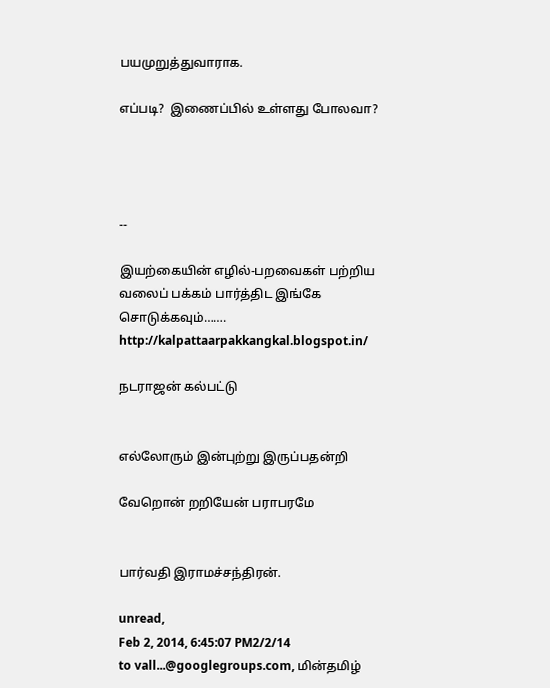பயமுறுத்துவாராக.

எப்படி?  இணைப்பில் உள்ளது போலவா?




--

இயற்கையின் எழில்-பறவைகள் பற்றிய வலைப் பக்கம் பார்த்திட இங்கே சொடுக்கவும்……. http://kalpattaarpakkangkal.blogspot.in/

நடராஜன் கல்பட்டு


எல்லோரும் இன்புற்று இருப்பதன்றி

வேறொன் றறியேன் பராபரமே


பார்வதி இராமச்சந்திரன்.

unread,
Feb 2, 2014, 6:45:07 PM2/2/14
to vall...@googlegroups.com, மின்தமிழ்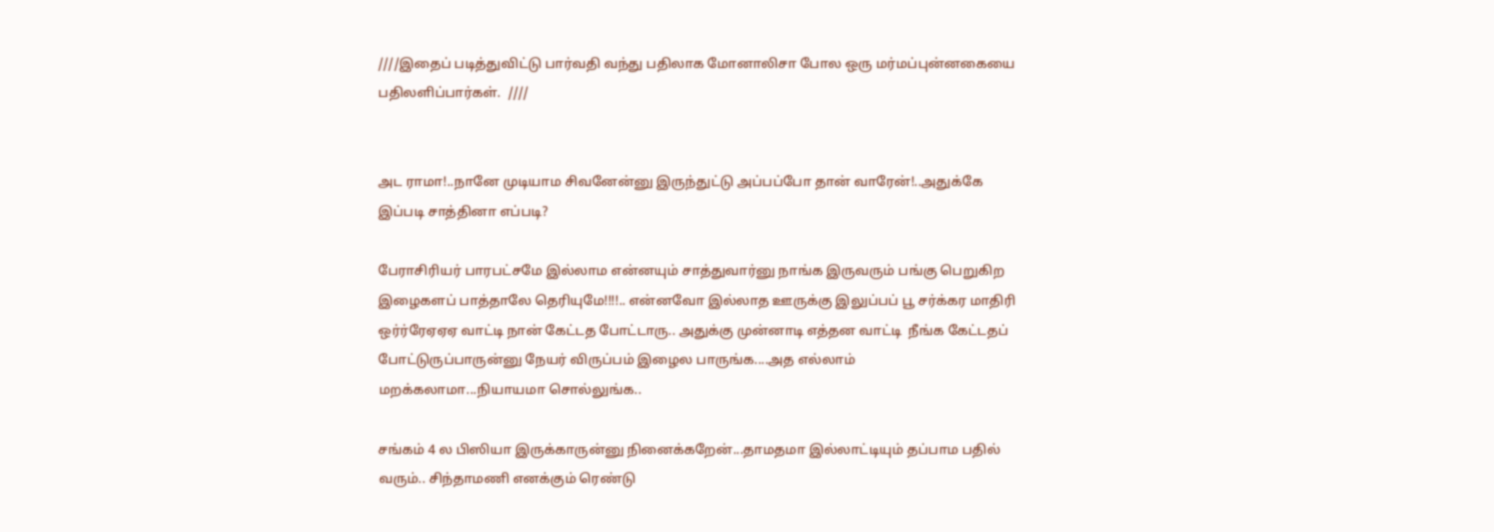////இதைப் படித்துவிட்டு பார்வதி வந்து பதிலாக மோனாலிசா போல ஒரு மர்மப்புன்னகையை பதிலளிப்பார்கள்.  ////


அட ராமா!..நானே முடியாம சிவனேன்னு இருந்துட்டு அப்பப்போ தான் வாரேன்!..அதுக்கே இப்படி சாத்தினா எப்படி?

பேராசிரியர் பாரபட்சமே இல்லாம என்னயும் சாத்துவார்னு நாங்க இருவரும் பங்கு பெறுகிற இழைகளப் பாத்தாலே தெரியுமே!!!!.. என்னவோ இல்லாத ஊருக்கு இலுப்பப் பூ சர்க்கர மாதிரி ஒர்ர்ரேஏஏஏ வாட்டி நான் கேட்டத போட்டாரு.. அதுக்கு முன்னாடி எத்தன வாட்டி  நீங்க கேட்டதப் போட்டுருப்பாருன்னு நேயர் விருப்பம் இழைல பாருங்க....அத எல்லாம் மறக்கலாமா...நியாயமா சொல்லுங்க..

சங்கம் 4 ல பிஸியா இருக்காருன்னு நினைக்கறேன்...தாமதமா இல்லாட்டியும் தப்பாம பதில் வரும்.. சிந்தாமணி எனக்கும் ரெண்டு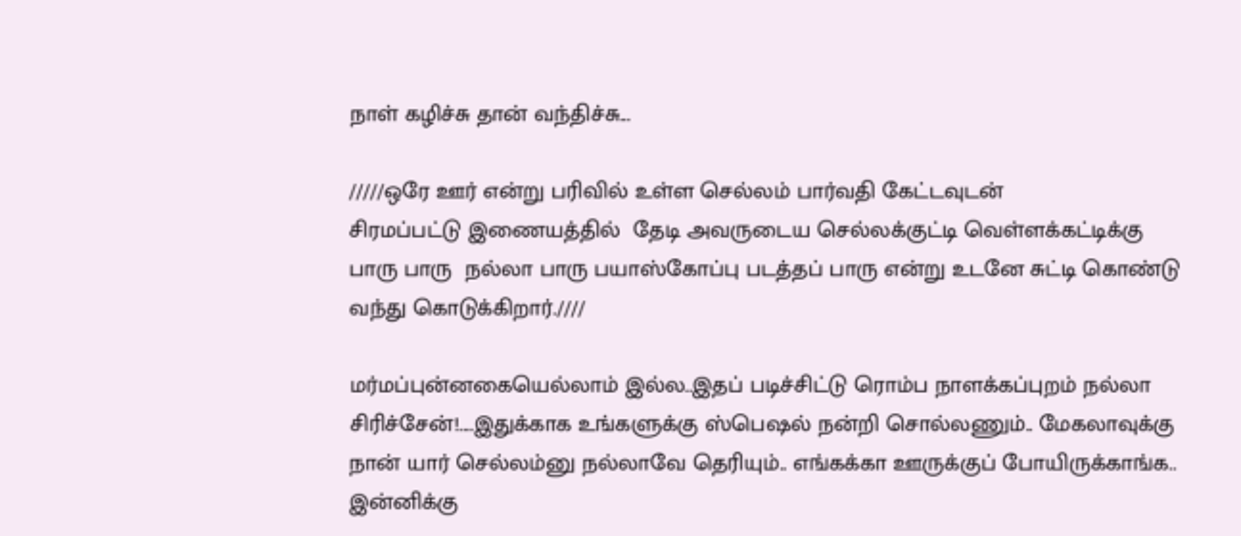நாள் கழிச்சு தான் வந்திச்சு...

/////ஒரே ஊர் என்று பரிவில் உள்ள செல்லம் பார்வதி கேட்டவுடன்
சிரமப்பட்டு இணையத்தில்  தேடி அவருடைய செல்லக்குட்டி வெள்ளக்கட்டிக்கு
பாரு பாரு  நல்லா பாரு பயாஸ்கோப்பு படத்தப் பாரு என்று உடனே சுட்டி கொண்டு வந்து கொடுக்கிறார்.////

மர்மப்புன்னகையெல்லாம் இல்ல..இதப் படிச்சிட்டு ரொம்ப நாளக்கப்புறம் நல்லா சிரிச்சேன்!....இதுக்காக உங்களுக்கு ஸ்பெஷல் நன்றி சொல்லணும்.. மேகலாவுக்கு நான் யார் செல்லம்னு நல்லாவே தெரியும்.. எங்கக்கா ஊருக்குப் போயிருக்காங்க.. இன்னிக்கு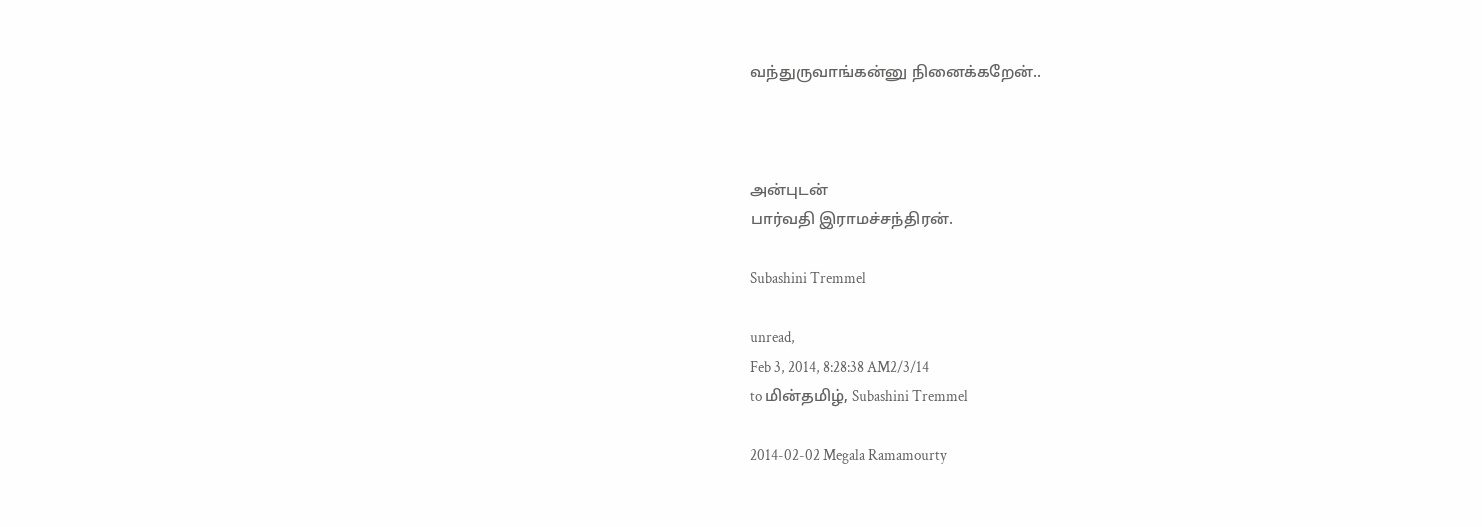வந்துருவாங்கன்னு நினைக்கறேன்..



அன்புடன்
பார்வதி இராமச்சந்திரன்.

Subashini Tremmel

unread,
Feb 3, 2014, 8:28:38 AM2/3/14
to மின்தமிழ், Subashini Tremmel

2014-02-02 Megala Ramamourty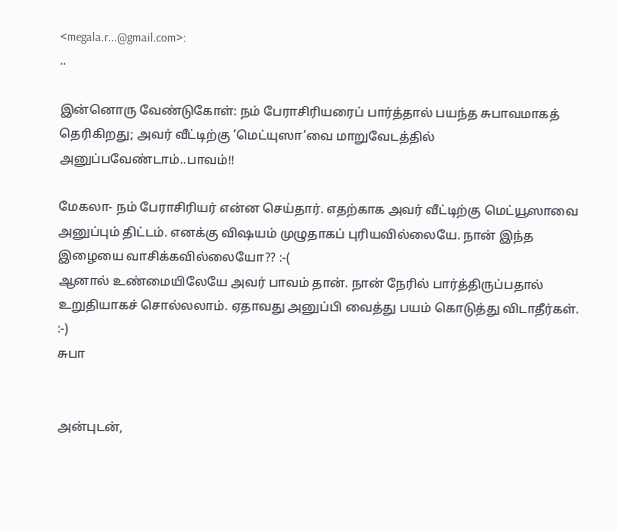<megala.r...@gmail.com>:
..

இன்னொரு வேண்டுகோள்: நம் பேராசிரியரைப் பார்த்தால் பயந்த சுபாவமாகத் தெரிகிறது; அவர் வீட்டிற்கு ’மெட்யுஸா’வை மாறுவேடத்தில் அனுப்பவேண்டாம்..பாவம்!!

மேகலா- நம் பேராசிரியர் என்ன செய்தார். எதற்காக அவர் வீட்டிற்கு மெட்யூஸாவை அனுப்பும் திட்டம். எனக்கு விஷயம் முழுதாகப் புரியவில்லையே. நான் இந்த இழையை வாசிக்கவில்லையோ?? :-(
ஆனால் உண்மையிலேயே அவர் பாவம் தான். நான் நேரில் பார்த்திருப்பதால் உறுதியாகச் சொல்லலாம். ஏதாவது அனுப்பி வைத்து பயம் கொடுத்து விடாதீர்கள். :-)
சுபா


அன்புடன்,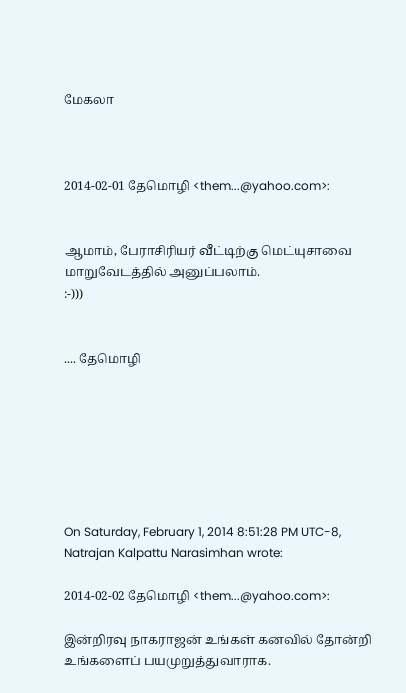மேகலா



2014-02-01 தேமொழி <them...@yahoo.com>:


ஆமாம், பேராசிரியர் வீட்டிற்கு மெட்யுசாவை மாறுவேடத்தில் அனுப்பலாம்.
:-)))


.... தேமொழி







On Saturday, February 1, 2014 8:51:28 PM UTC-8, Natrajan Kalpattu Narasimhan wrote:

2014-02-02 தேமொழி <them...@yahoo.com>:

இன்றிரவு நாகராஜன் உங்கள் கனவில் தோன்றி உங்களைப் பயமுறுத்துவாராக.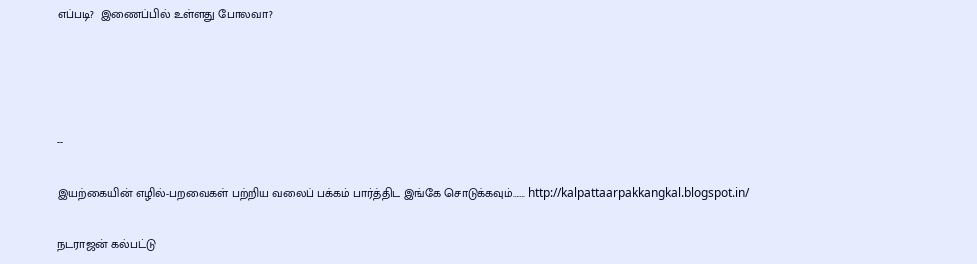எப்படி?  இணைப்பில் உள்ளது போலவா?




--

இயற்கையின் எழில்-பறவைகள் பற்றிய வலைப் பக்கம் பார்த்திட இங்கே சொடுக்கவும்……. http://kalpattaarpakkangkal.blogspot.in/

நடராஜன் கல்பட்டு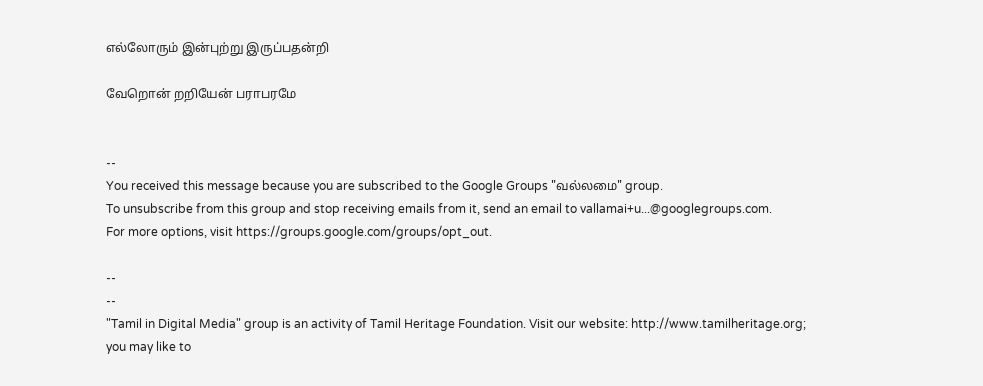எல்லோரும் இன்புற்று இருப்பதன்றி

வேறொன் றறியேன் பராபரமே


--
You received this message because you are subscribed to the Google Groups "வல்லமை" group.
To unsubscribe from this group and stop receiving emails from it, send an email to vallamai+u...@googlegroups.com.
For more options, visit https://groups.google.com/groups/opt_out.

--
--
"Tamil in Digital Media" group is an activity of Tamil Heritage Foundation. Visit our website: http://www.tamilheritage.org; you may like to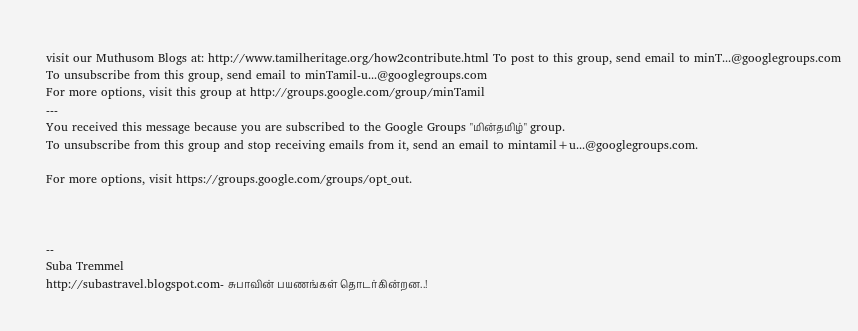visit our Muthusom Blogs at: http://www.tamilheritage.org/how2contribute.html To post to this group, send email to minT...@googlegroups.com
To unsubscribe from this group, send email to minTamil-u...@googlegroups.com
For more options, visit this group at http://groups.google.com/group/minTamil
---
You received this message because you are subscribed to the Google Groups "மின்தமிழ்" group.
To unsubscribe from this group and stop receiving emails from it, send an email to mintamil+u...@googlegroups.com.

For more options, visit https://groups.google.com/groups/opt_out.



--
Suba Tremmel
http://subastravel.blogspot.com- சுபாவின் பயணங்கள் தொடர்கின்றன..!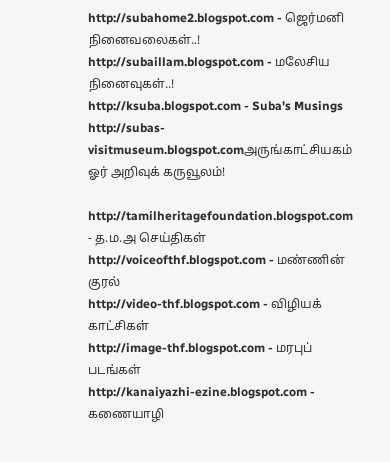http://subahome2.blogspot.com - ஜெர்மனி நினைவலைகள்..!
http://subaillam.blogspot.com - மலேசிய நினைவுகள்..!
http://ksuba.blogspot.com - Suba's Musings
http://subas-visitmuseum.blogspot.comஅருங்காட்சியகம் ஓர் அறிவுக் கருவூலம்!

http://tamilheritagefoundation.blogspot.com - த.ம.அ செய்திகள்
http://voiceofthf.blogspot.com - மண்ணின் குரல்
http://video-thf.blogspot.com - விழியக் காட்சிகள்
http://image-thf.blogspot.com - மரபுப் படங்கள்
http://kanaiyazhi-ezine.blogspot.com - கணையாழி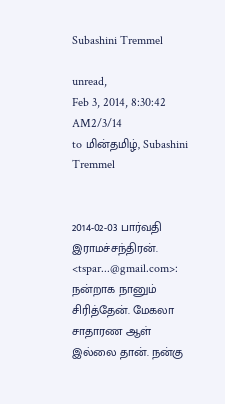Subashini Tremmel

unread,
Feb 3, 2014, 8:30:42 AM2/3/14
to மின்தமிழ், Subashini Tremmel


2014-02-03 பார்வதி இராமச்சந்திரன். <tspar...@gmail.com>:
நன்றாக நானும் சிரித்தேன். மேகலா  சாதாரண ஆள் இல்லை தான். நன்கு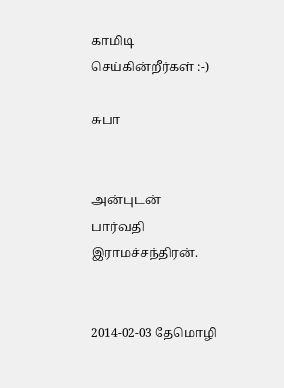காமிடி செய்கின்றீர்கள் :-)

சுபா


அன்புடன்
பார்வதி இராமச்சந்திரன்.


2014-02-03 தேமொழி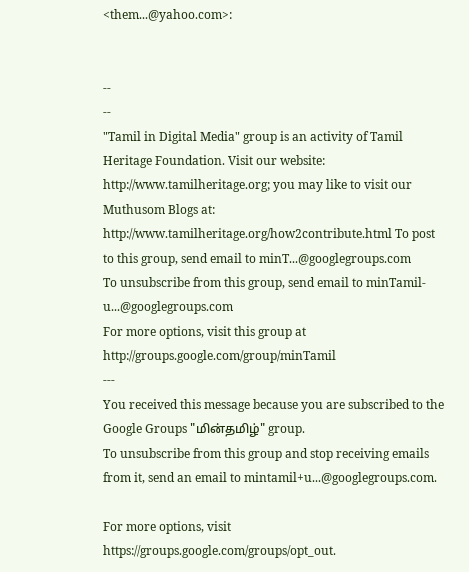<them...@yahoo.com>:


--
--
"Tamil in Digital Media" group is an activity of Tamil Heritage Foundation. Visit our website: http://www.tamilheritage.org; you may like to visit our Muthusom Blogs at: http://www.tamilheritage.org/how2contribute.html To post to this group, send email to minT...@googlegroups.com
To unsubscribe from this group, send email to minTamil-u...@googlegroups.com
For more options, visit this group at http://groups.google.com/group/minTamil
---
You received this message because you are subscribed to the Google Groups "மின்தமிழ்" group.
To unsubscribe from this group and stop receiving emails from it, send an email to mintamil+u...@googlegroups.com.

For more options, visit https://groups.google.com/groups/opt_out.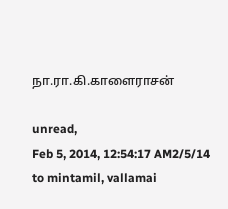நா.ரா.கி.காளைராசன்

unread,
Feb 5, 2014, 12:54:17 AM2/5/14
to mintamil, vallamai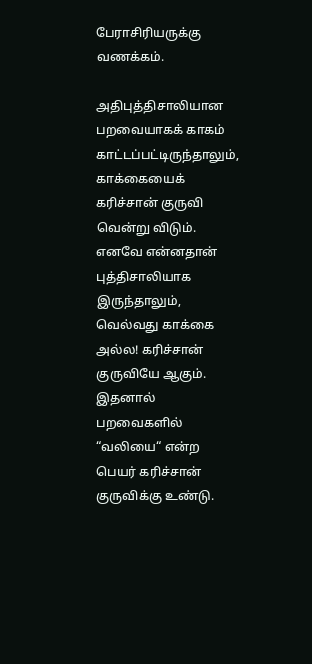பேராசிரியருக்கு வணக்கம்.

அதிபுத்திசாலியான பறவையாகக் காகம் காட்டப்பட்டிருந்தாலும்,
காக்கையைக் கரிச்சான் குருவி வென்று விடும்.
எனவே என்னதான் புத்திசாலியாக இருந்தாலும், வெல்வது காக்கை அல்ல! கரிச்சான் குருவியே ஆகும்.
இதனால் பறவைகளில் “வலியை“ என்ற பெயர் கரிச்சான் குருவிக்கு உண்டு.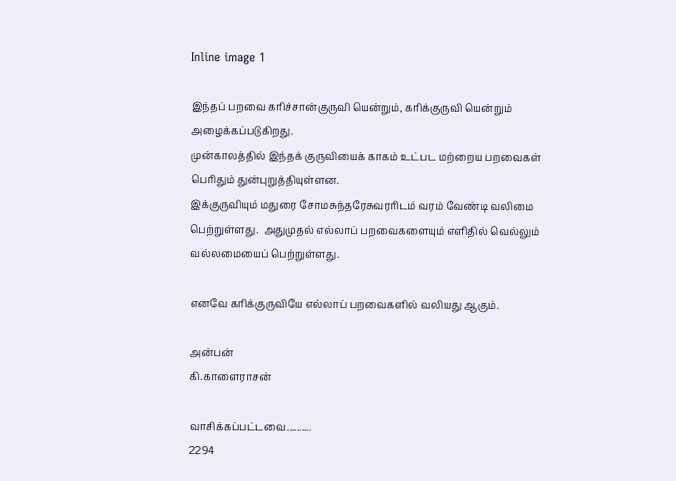Inline image 1

இந்தப் பறவை கரிச்சான்குருவி யென்றும், கரிக்குருவி யென்றும் அழைக்கப்படுகிறது.
முன்காலத்தில் இந்தக் குருவியைக் காகம் உட்பட மற்றைய பறவைகள் பெரிதும் துன்புறுத்தியுள்ளன.
இக்குருவியும் மதுரை சோமசுந்தரேசுவரரிடம் வரம் வேண்டி வலிமை பெற்றுள்ளது.  அதுமுதல் எல்லாப் பறவைகளையும் எளிதில் வெல்லும் வல்லமையைப் பெற்றுள்ளது.

எனவே கரிக்குருவியே எல்லாப் பறவைகளில் வலியது ஆகும்.

அன்பன்
கி.காளைராசன்

வாசிக்கப்பட்டவை..........
2294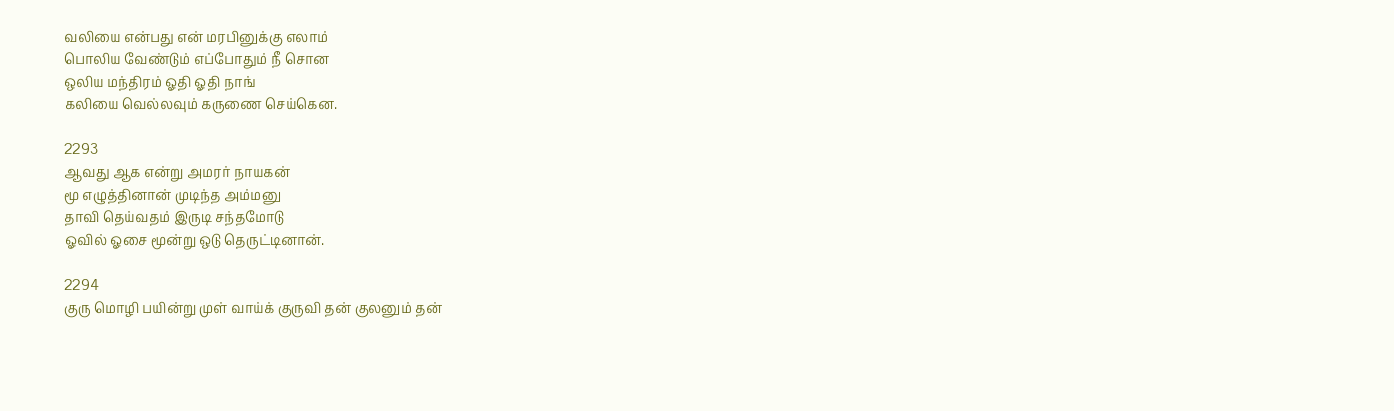வலியை என்பது என் மரபினுக்கு எலாம்
பொலிய வேண்டும் எப்போதும் நீ சொன
ஒலிய மந்திரம் ஓதி ஓதி நாங்
கலியை வெல்லவும் கருணை செய்கென.

2293
ஆவது ஆக என்று அமரர் நாயகன்
மூ எழுத்தினான் முடிந்த அம்மனு
தாவி தெய்வதம் இருடி சந்தமோடு
ஓவில் ஓசை மூன்று ஒடு தெருட்டினான்.

2294
குரு மொழி பயின்று முள் வாய்க் குருவி தன் குலனும் தன்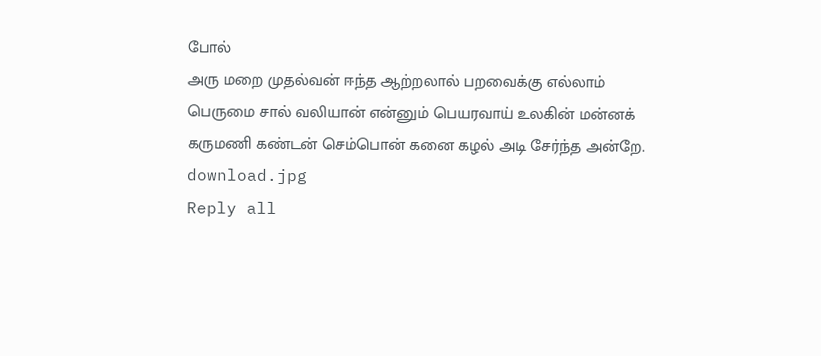போல்
அரு மறை முதல்வன் ஈந்த ஆற்றலால் பறவைக்கு எல்லாம்
பெருமை சால் வலியான் என்னும் பெயரவாய் உலகின் மன்னக்
கருமணி கண்டன் செம்பொன் கனை கழல் அடி சேர்ந்த அன்றே.
download.jpg
Reply all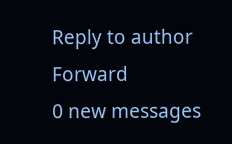Reply to author
Forward
0 new messages